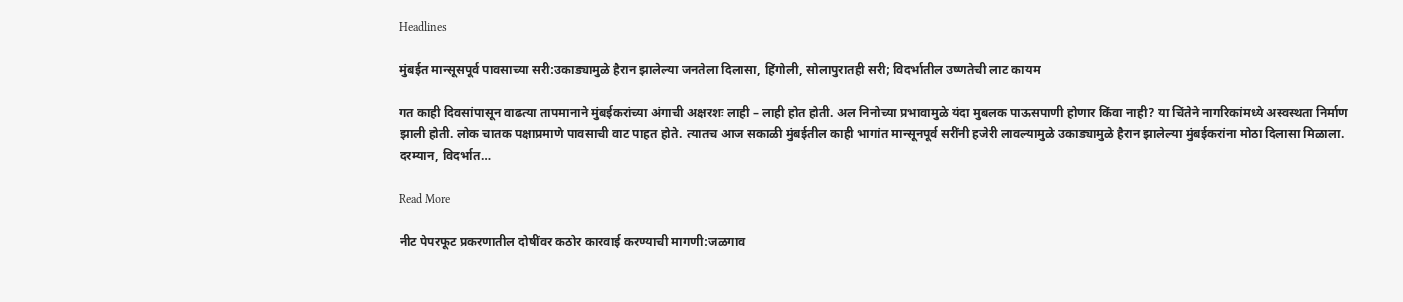Headlines

मुंबईत मान्सूसपूर्व पावसाच्या सरी:उकाड्यामुळे हैरान झालेल्या जनतेला दिलासा, हिंगोली, सोलापुरातही सरी; विदर्भातील उष्णतेची लाट कायम

गत काही दिवसांपासून वाढत्या तापमानाने मुंबईकरांच्या अंगाची अक्षरशः लाही – लाही होत होती. अल निनोच्या प्रभावामुळे यंदा मुबलक पाऊसपाणी होणार किंवा नाही? या चिंतेने नागरिकांमध्ये अस्वस्थता निर्माण झाली होती. लोक चातक पक्षाप्रमाणे पावसाची वाट पाहत होते. त्यातच आज सकाळी मुंबईतील काही भागांत मान्सूनपूर्व सरींनी हजेरी लावल्यामुळे उकाड्यामुळे हैरान झालेल्या मुंबईकरांना मोठा दिलासा मिळाला. दरम्यान, विदर्भात…

Read More

नीट पेपरफूट प्रकरणातील दोषींवर कठोर कारवाई करण्याची मागणी:जळगाव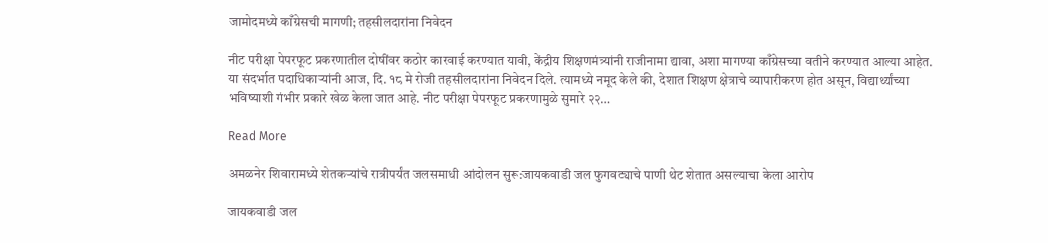जामोदमध्ये काँग्रेसची मागणी; तहसीलदारांना निवेदन

नीट परीक्षा पेपरफूट प्रकरणातील दोषींवर कठोर कारवाई करण्यात यावी, केंद्रीय शिक्षणमंत्र्यांनी राजीनामा द्यावा, अशा मागण्या काँग्रेसच्या वतीने करण्यात आल्या आहेत. या संदर्भात पदाधिकाऱ्यांनी आज, दि. १८ मे रोजी तहसीलदारांना निवेदन दिले. त्यामध्ये नमूद केले की, देशात शिक्षण क्षेत्राचे व्यापारीकरण होत असून, विद्यार्थ्यांच्या भविष्याशी गंभीर प्रकारे खेळ केला जात आहे. नीट परीक्षा पेपरफूट प्रकरणामुळे सुमारे २२…

Read More

अमळनेर शिवारामध्ये शेतकऱ्यांचे रात्रीपर्यंत जलसमाधी आंदोलन सुरू:जायकवाडी जल फुगवट्याचे पाणी थेट शेतात असल्याचा केला आरोप

जायकवाडी जल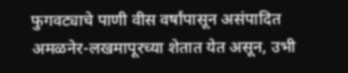फुगवट्याचे पाणी वीस वर्षांपासून असंपादित अमळनेर-लखमापूरच्या शेतात येत असून, उभी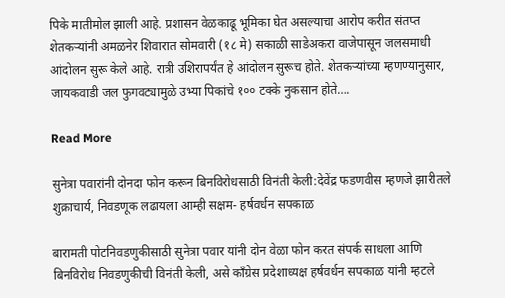पिके मातीमोल झाली आहे. प्रशासन वेळकाढू भूमिका घेत असल्याचा आरोप करीत संतप्त शेतकऱ्यांनी अमळनेर शिवारात सोमवारी (१८ मे) सकाळी साडेअकरा वाजेपासून जलसमाधी आंदोलन सुरू केले आहे. रात्री उशिरापर्यंत हे आंदोलन सुरूच होते. शेतकऱ्यांच्या म्हणण्यानुसार, जायकवाडी जल फुगवट्यामुळे उभ्या पिकांचे १०० टक्के नुकसान होते….

Read More

सुनेत्रा पवारांनी दोनदा फोन करून बिनविरोधसाठी विनंती केली:देवेंद्र फडणवीस म्हणजे झारीतले शुक्राचार्य, निवडणूक लढायला आम्ही सक्षम- हर्षवर्धन सपकाळ

बारामती पोटनिवडणुकीसाठी सुनेत्रा पवार यांनी दोन वेळा फोन करत संपर्क साधला आणि बिनविरोध निवडणुकीची विनंती केली, असे काँग्रेस प्रदेशाध्यक्ष हर्षवर्धन सपकाळ यांनी म्हटले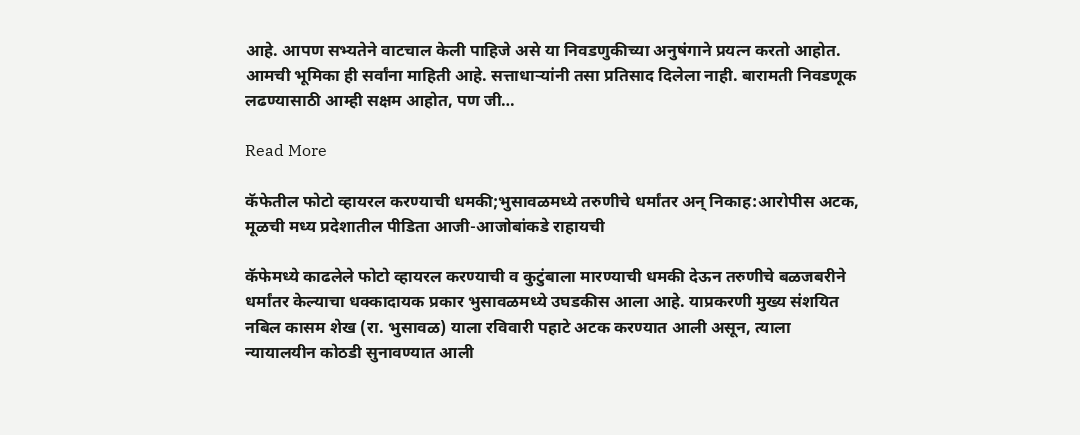आहे. आपण सभ्यतेने वाटचाल केली पाहिजे असे या निवडणुकीच्या अनुषंगाने प्रयत्न करतो आहोत. आमची भूमिका ही सर्वांना माहिती आहे. सत्ताधाऱ्यांनी तसा प्रतिसाद दिलेला नाही. बारामती निवडणूक लढण्यासाठी आम्ही सक्षम आहोत, पण जी…

Read More

कॅफेतील फोटो व्हायरल करण्याची धमकी;भुसावळमध्ये तरुणीचे धर्मांतर अन् निकाह:आरोपीस अटक, मूळची मध्य प्रदेशातील पीडिता आजी-आजोबांकडे राहायची

कॅफेमध्ये काढलेले फोटो व्हायरल करण्याची व कुटुंबाला मारण्याची धमकी देऊन तरुणीचे बळजबरीने धर्मांतर केल्याचा धक्कादायक प्रकार भुसावळमध्ये उघडकीस आला आहे. याप्रकरणी मुख्य संशयित नबिल कासम शेख (रा. भुसावळ) याला रविवारी पहाटे अटक करण्यात आली असून, त्याला न्यायालयीन कोठडी सुनावण्यात आली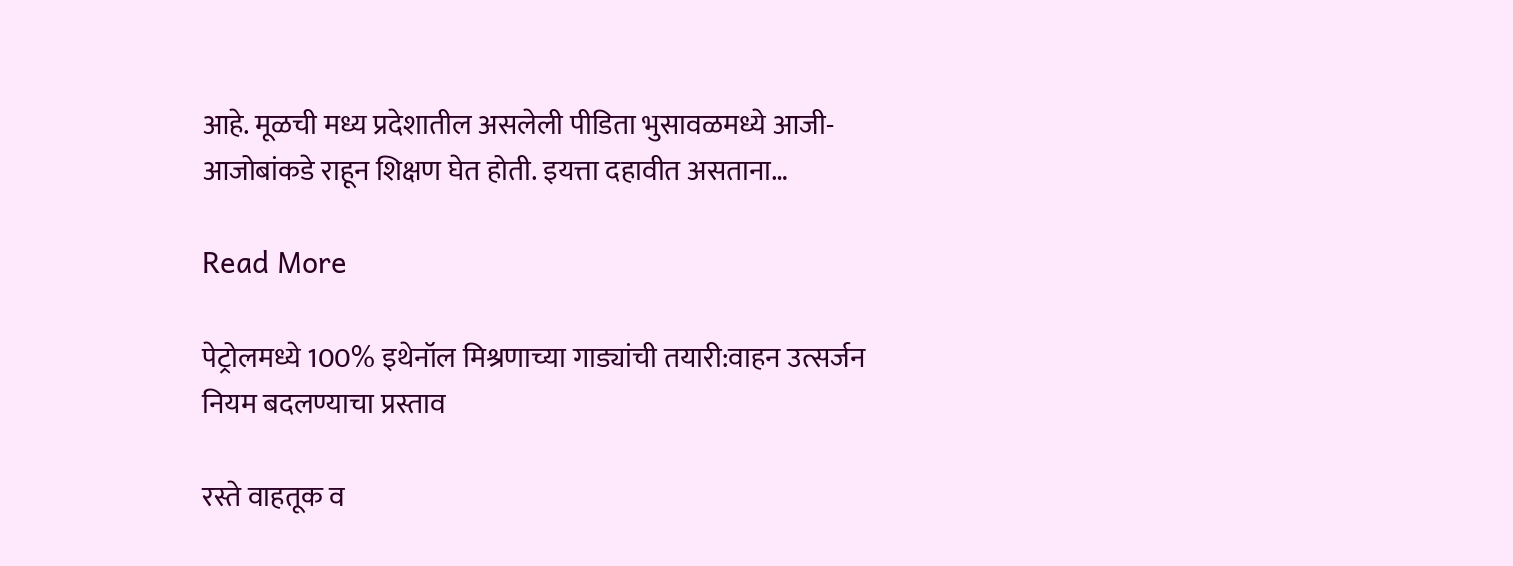आहे. मूळची मध्य प्रदेशातील असलेली पीडिता भुसावळमध्ये आजी-आजोबांकडे राहून शिक्षण घेत होती. इयत्ता दहावीत असताना…

Read More

पेट्रोलमध्ये 100% इथेनॉल मिश्रणाच्या गाड्यांची तयारी:वाहन उत्सर्जन नियम बदलण्याचा प्रस्ताव

रस्ते वाहतूक व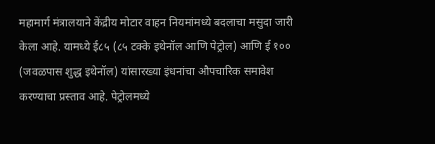महामार्ग मंत्रालयाने केंद्रीय मोटार वाहन नियमांमध्ये बदलाचा मसुदा जारी केला आहे. यामध्ये ई८५ (८५ टक्के इथेनॉल आणि पेट्रोल) आणि ई १०० (जवळपास शुद्ध इथेनॉल) यांसारख्या इंधनांचा औपचारिक समावेश करण्याचा प्रस्ताव आहे. पेट्रोलमध्ये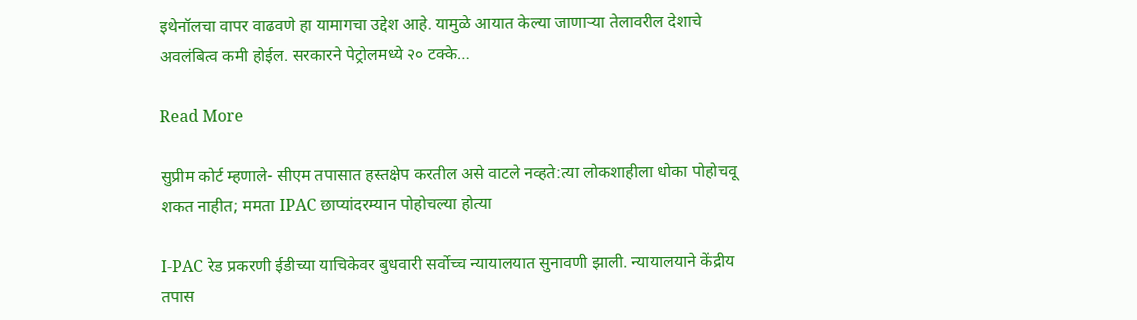इथेनॉलचा वापर वाढवणे हा यामागचा उद्देश आहे. यामुळे आयात केल्या जाणाऱ्या तेलावरील देशाचे अवलंबित्व कमी होईल. सरकारने पेट्रोलमध्ये २० टक्के…

Read More

सुप्रीम कोर्ट म्हणाले- सीएम तपासात हस्तक्षेप करतील असे वाटले नव्हते:त्या लोकशाहीला धोका पोहोचवू शकत नाहीत; ममता IPAC छाप्यांदरम्यान पोहोचल्या होत्या

I-PAC रेड प्रकरणी ईडीच्या याचिकेवर बुधवारी सर्वोच्च न्यायालयात सुनावणी झाली. न्यायालयाने केंद्रीय तपास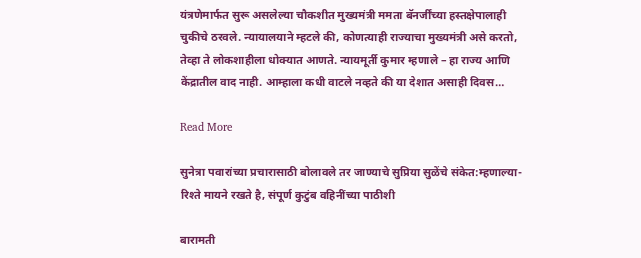यंत्रणेमार्फत सुरू असलेल्या चौकशीत मुख्यमंत्री ममता बॅनर्जींच्या हस्तक्षेपालाही चुकीचे ठरवले. न्यायालयाने म्हटले की, कोणत्याही राज्याचा मुख्यमंत्री असे करतो, तेव्हा ते लोकशाहीला धोक्यात आणते. न्यायमूर्ती कुमार म्हणाले – हा राज्य आणि केंद्रातील वाद नाही. आम्हाला कधी वाटले नव्हते की या देशात असाही दिवस…

Read More

सुनेत्रा पवारांच्या प्रचारासाठी बोलावले तर जाण्याचे सुप्रिया सुळेंचे संकेत:म्हणाल्या- रिश्ते मायने रखते है, संपूर्ण कुटुंब वहिनींच्या पाठीशी

बारामती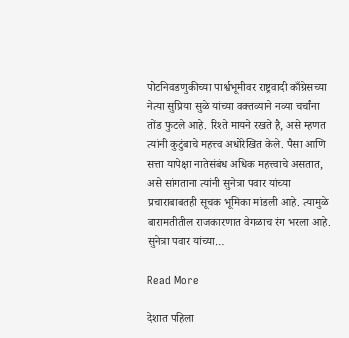पोटनिवडणुकीच्या पार्श्वभूमीवर राष्ट्रवादी काँग्रेसच्या नेत्या सुप्रिया सुळे यांच्या वक्तव्याने नव्या चर्चांना तोंड फुटले आहे. रिश्ते मायने रखते है, असे म्हणत त्यांनी कुटुंबाचे महत्त्व अधोरेखित केले. पैसा आणि सत्ता यापेक्षा नातेसंबंध अधिक महत्त्वाचे असतात, असे सांगताना त्यांनी सुनेत्रा पवार यांच्या प्रचाराबाबतही सूचक भूमिका मांडली आहे. त्यामुळे बारामतीतील राजकारणात वेगळाच रंग भरला आहे. सुनेत्रा पवार यांच्या…

Read More

देशात पहिला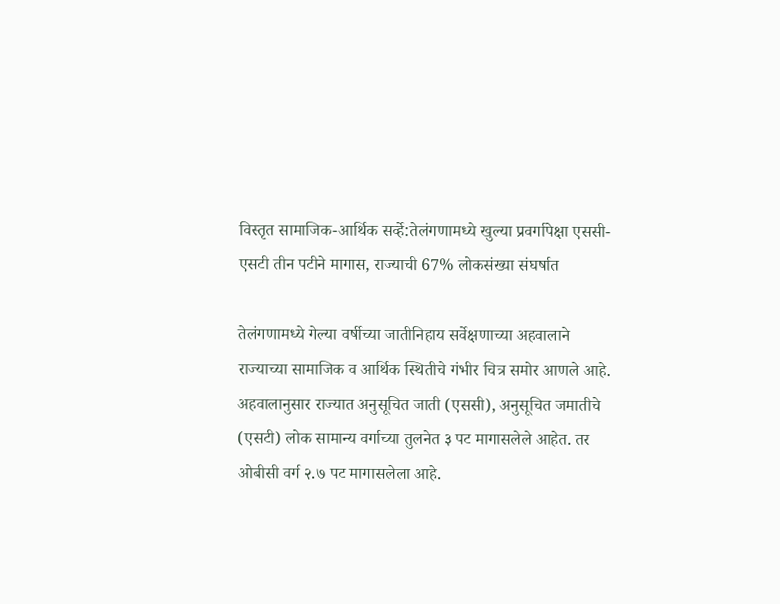विस्तृत सामाजिक-आर्थिक सर्व्हे:तेलंगणामध्ये खुल्या प्रवर्गापेक्षा एससी-एसटी तीन पटीने मागास, राज्याची 67% लोकसंख्या संघर्षात

तेलंगणामध्ये गेल्या वर्षीच्या जातीनिहाय सर्वेक्षणाच्या अहवालाने राज्याच्या सामाजिक व आर्थिक स्थितीचे गंभीर चित्र समोर आणले आहे. अहवालानुसार राज्यात अनुसूचित जाती (एससी), अनुसूचित जमातीचे (एसटी) लोक सामान्य वर्गाच्या तुलनेत ३ पट मागासलेले आहेत. तर ओबीसी वर्ग २.७ पट मागासलेला आहे.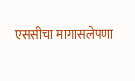एससीचा मागासलेपणा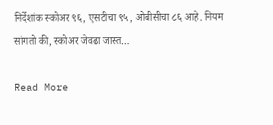निर्देशांक स्कोअर ९६, एसटीचा ९५, ओबीसीचा ८६ आहे. नियम सांगतो की, स्कोअर जेवढा जास्त…

Read More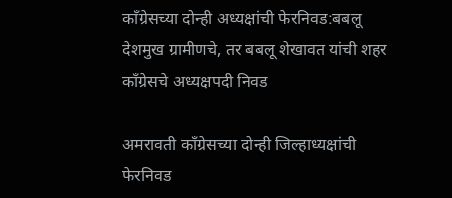काँग्रेसच्या दोन्ही अध्यक्षांची फेरनिवड:बबलू देशमुख ग्रामीणचे, तर बबलू शेखावत यांची शहर काँग्रेसचे अध्यक्षपदी निवड

अमरावती काँग्रेसच्या दोन्ही जिल्हाध्यक्षांची फेरनिवड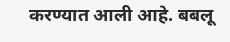करण्यात आली आहे. बबलू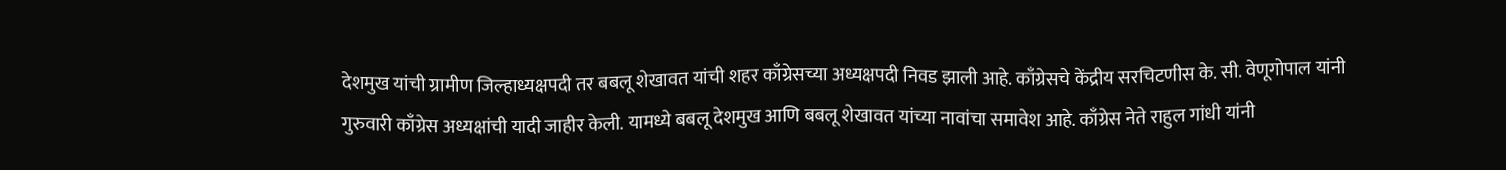देशमुख यांची ग्रामीण जिल्हाध्यक्षपदी तर बबलू शेखावत यांची शहर काँग्रेसच्या अध्यक्षपदी निवड झाली आहे. काँग्रेसचे केंद्रीय सरचिटणीस के. सी. वेणूगोपाल यांनी गुरुवारी काँग्रेस अध्यक्षांची यादी जाहीर केली. यामध्ये बबलू देशमुख आणि बबलू शेखावत यांच्या नावांचा समावेश आहे. काँग्रेस नेते राहुल गांधी यांनी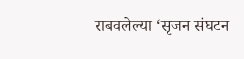राबवलेल्या ‘सृजन संघटन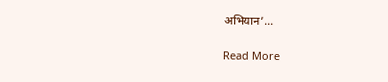अभियान’…

Read More